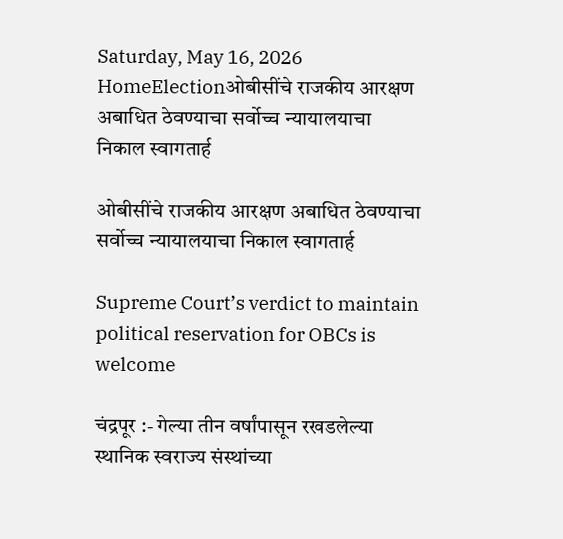Saturday, May 16, 2026
HomeElectionओबीसींचे राजकीय आरक्षण अबाधित ठेवण्याचा सर्वोच्च न्यायालयाचा निकाल स्वागतार्ह

ओबीसींचे राजकीय आरक्षण अबाधित ठेवण्याचा सर्वोच्च न्यायालयाचा निकाल स्वागतार्ह

Supreme Court’s verdict to maintain political reservation for OBCs is welcome

चंद्रपूर :- गेल्या तीन वर्षांपासून रखडलेल्या स्थानिक स्वराज्य संस्थांच्या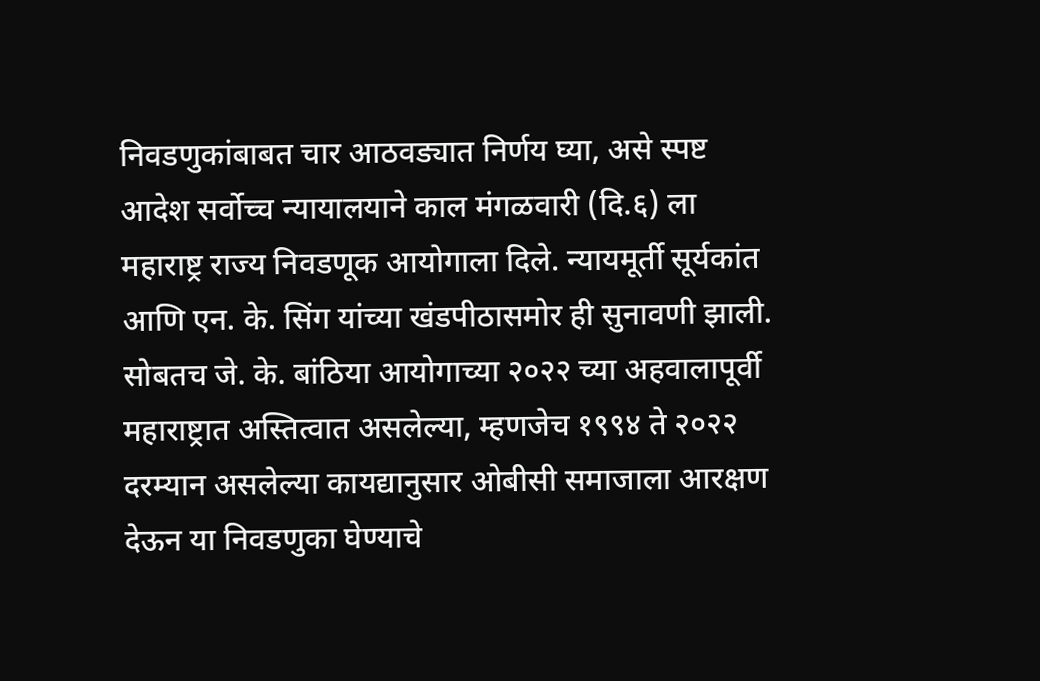निवडणुकांबाबत चार आठवड्यात निर्णय घ्या, असे स्पष्ट आदेश सर्वोच्च न्यायालयाने काल मंगळवारी (दि.६) ला महाराष्ट्र राज्य निवडणूक आयोगाला दिले. न्यायमूर्ती सूर्यकांत आणि एन. के. सिंग यांच्या खंडपीठासमोर ही सुनावणी झाली. सोबतच जे. के. बांठिया आयोगाच्या २०२२ च्या अहवालापूर्वी महाराष्ट्रात अस्तित्वात असलेल्या, म्हणजेच १९९४ ते २०२२ दरम्यान असलेल्या कायद्यानुसार ओबीसी समाजाला आरक्षण देऊन या निवडणुका घेण्याचे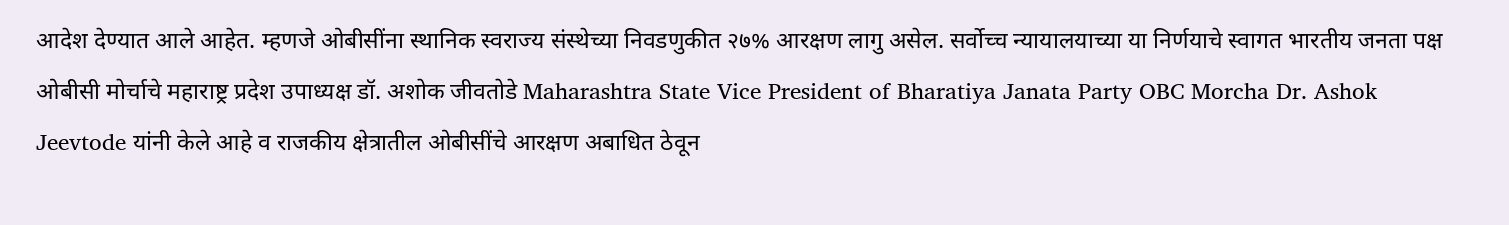आदेश देण्यात आले आहेत. म्हणजे ओबीसींना स्थानिक स्वराज्य संस्थेच्या निवडणुकीत २७% आरक्षण लागु असेल. सर्वोच्च न्यायालयाच्या या निर्णयाचे स्वागत भारतीय जनता पक्ष ओबीसी मोर्चाचे महाराष्ट्र प्रदेश उपाध्यक्ष डॉ. अशोक जीवतोडे Maharashtra State Vice President of Bharatiya Janata Party OBC Morcha Dr. Ashok Jeevtode यांनी केले आहे व राजकीय क्षेत्रातील ओबीसींचे आरक्षण अबाधित ठेवून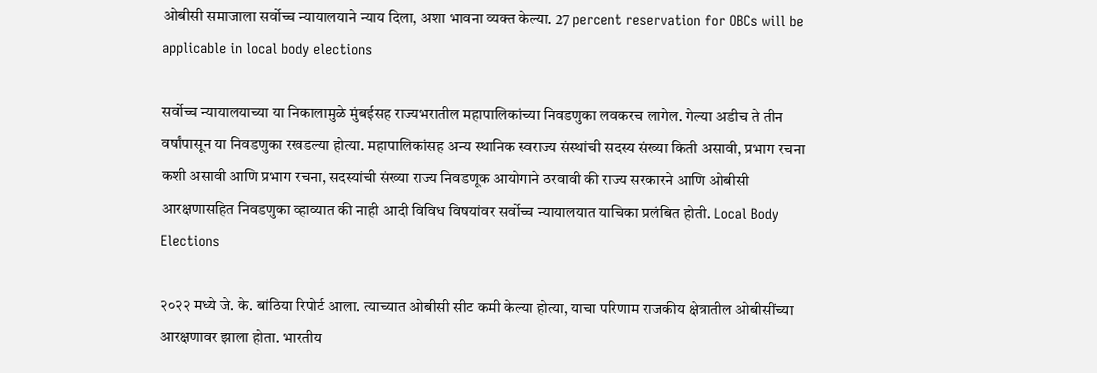ओबीसी समाजाला सर्वोच्च न्यायालयाने न्याय दिला, अशा भावना व्यक्त केल्या. 27 percent reservation for OBCs will be applicable in local body elections

सर्वोच्च न्यायालयाच्या या निकालामुळे मुंबईसह राज्यभरातील महापालिकांच्या निवडणुका लवकरच लागेल. गेल्या अडीच ते तीन वर्षांपासून या निवडणुका रखडल्या होत्या. महापालिकांसह अन्य स्थानिक स्वराज्य संस्थांची सदस्य संख्या किती असावी, प्रभाग रचना कशी असावी आणि प्रभाग रचना, सदस्यांची संख्या राज्य निवडणूक आयोगाने ठरवावी की राज्य सरकारने आणि ओबीसी आरक्षणासहित निवडणुका व्हाव्यात की नाही आदी विविध विषयांवर सर्वोच्च न्यायालयात याचिका प्रलंबित होती. Local Body Elections

२०२२ मध्ये जे. के. बांठिया रिपोर्ट आला. त्याच्यात ओबीसी सीट कमी केल्या होत्या, याचा परिणाम राजकीय क्षेत्रातील ओबीसींच्या आरक्षणावर झाला होता. भारतीय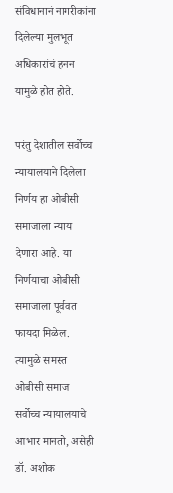संविधानानं नागरीकांना दिलेल्या मुलभूत अधिकारांचं हनन यामुळे होत होते.

परंतु देशातील सर्वोच्च न्यायालयाने दिलेला निर्णय हा ओबीसी समाजाला न्याय देणारा आहे. या निर्णयाचा ओबीसी समाजाला पूर्ववत फायदा मिळेल. त्यामुळे समस्त ओबीसी समाज सर्वोच्च न्यायालयाचे आभार मानतो, असेही डॉ. अशोक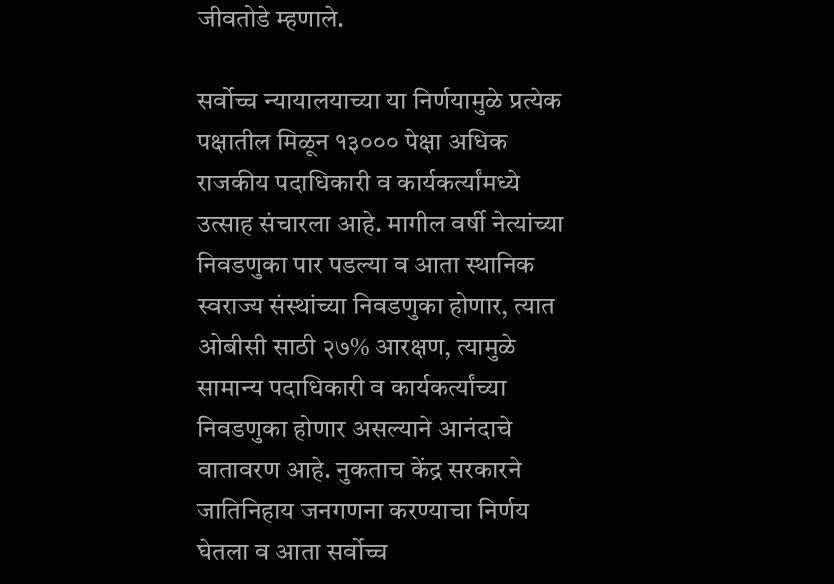जीवतोडे म्हणाले.

सर्वोच्च न्यायालयाच्या या निर्णयामुळे प्रत्येक पक्षातील मिळून १३००० पेक्षा अधिक राजकीय पदाधिकारी व कार्यकर्त्यांमध्ये उत्साह संचारला आहे. मागील वर्षी नेत्यांच्या निवडणुका पार पडल्या व आता स्थानिक स्वराज्य संस्थांच्या निवडणुका होणार, त्यात ओबीसी साठी २७% आरक्षण, त्यामुळे सामान्य पदाधिकारी व कार्यकर्त्यांच्या निवडणुका होणार असल्याने आनंदाचे वातावरण आहे. नुकताच केंद्र सरकारने जातिनिहाय जनगणना करण्याचा निर्णय घेतला व आता सर्वोच्च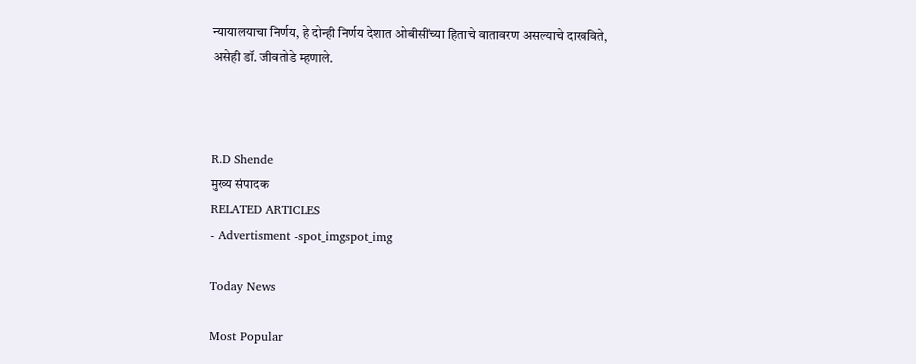न्यायालयाचा निर्णय, हे दोन्ही निर्णय देशात ओबीसींच्या हिताचे वातावरण असल्याचे दाखविते, असेही डॉ. जीवतोडे म्हणाले.



R.D Shende
मुख्य संपादक
RELATED ARTICLES
- Advertisment -spot_imgspot_img

Today News

Most Popular